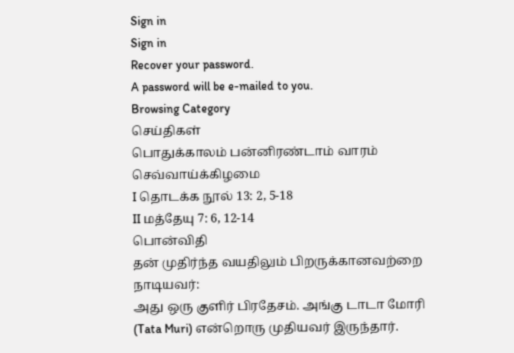Sign in
Sign in
Recover your password.
A password will be e-mailed to you.
Browsing Category
செய்திகள்
பொதுக்காலம் பன்னிரண்டாம் வாரம் செவ்வாய்க்கிழமை
I தொடக்க நூல் 13: 2, 5-18
II மத்தேயு 7: 6, 12-14
பொன்விதி
தன் முதிர்ந்த வயதிலும் பிறருக்கானவற்றை நாடியவர்:
அது ஒரு குளிர் பிரதேசம். அங்கு டாடா மோரி (Tata Muri) என்றொரு முதியவர் இருந்தார்.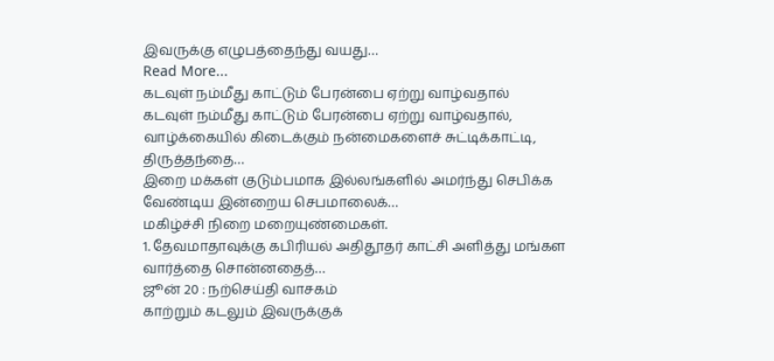இவருக்கு எழுபத்தைந்து வயது…
Read More...
கடவுள் நம்மீது காட்டும் பேரன்பை ஏற்று வாழ்வதால்
கடவுள் நம்மீது காட்டும் பேரன்பை ஏற்று வாழ்வதால், வாழ்க்கையில் கிடைக்கும் நன்மைகளைச் சுட்டிக்காட்டி, திருத்தந்தை…
இறை மக்கள் குடும்பமாக இல்லங்களில் அமர்ந்து செபிக்க வேண்டிய இன்றைய செபமாலைக்…
மகிழ்ச்சி நிறை மறையுண்மைகள்.
1. தேவமாதாவுக்கு கபிரியல் அதிதூதர் காட்சி அளித்து மங்கள வார்த்தை சொன்னதைத்…
ஜூன் 20 : நற்செய்தி வாசகம்
காற்றும் கடலும் இவருக்குக்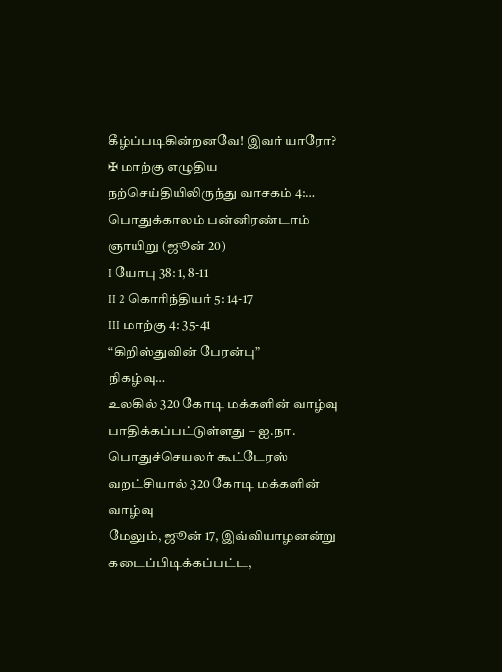கீழ்ப்படிகின்றனவே! இவர் யாரோ?
✠ மாற்கு எழுதிய நற்செய்தியிலிருந்து வாசகம் 4:…
பொதுக்காலம் பன்னிரண்டாம் ஞாயிறு (ஜூன் 20)
I யோபு 38: 1, 8-11
II 2 கொரிந்தியர் 5: 14-17
III மாற்கு 4: 35-41
“கிறிஸ்துவின் பேரன்பு”
நிகழ்வு…
உலகில் 320 கோடி மக்களின் வாழ்வு பாதிக்கப்பட்டுள்ளது – ஐ.நா. பொதுச்செயலர் கூட்டேரஸ்
வறட்சியால் 320 கோடி மக்களின் வாழ்வு
மேலும், ஜூன் 17, இவ்வியாழனன்று கடைப்பிடிக்கப்பட்ட,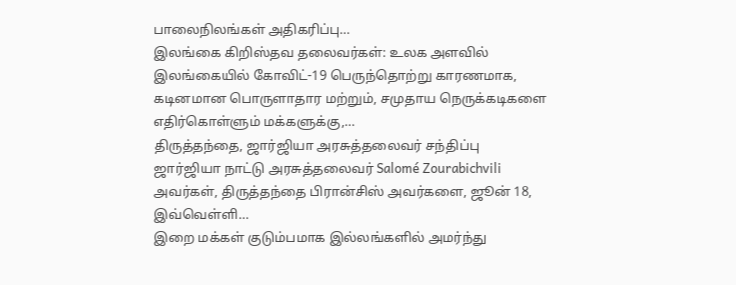பாலைநிலங்கள் அதிகரிப்பு…
இலங்கை கிறிஸ்தவ தலைவர்கள்: உலக அளவில்
இலங்கையில் கோவிட்-19 பெருந்தொற்று காரணமாக, கடினமான பொருளாதார மற்றும், சமுதாய நெருக்கடிகளை எதிர்கொள்ளும் மக்களுக்கு,…
திருத்தந்தை, ஜார்ஜியா அரசுத்தலைவர் சந்திப்பு
ஜார்ஜியா நாட்டு அரசுத்தலைவர் Salomé Zourabichvili அவர்கள், திருத்தந்தை பிரான்சிஸ் அவர்களை, ஜூன் 18, இவ்வெள்ளி…
இறை மக்கள் குடும்பமாக இல்லங்களில் அமர்ந்து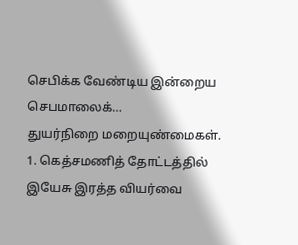செபிக்க வேண்டிய இன்றைய செபமாலைக்…
துயர்நிறை மறையுண்மைகள்.
1. கெத்சமணித் தோட்டத்தில் இயேசு இரத்த வியர்வை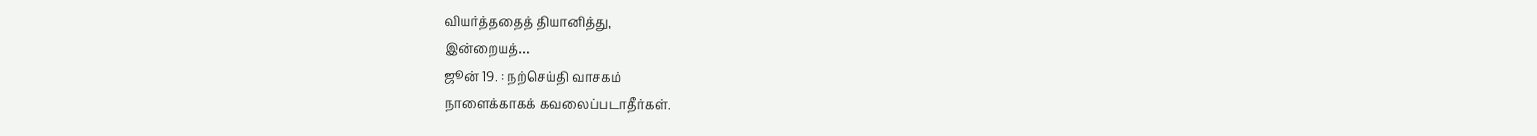வியர்த்ததைத் தியானித்து,
இன்றையத்…
ஜூன் 19. : நற்செய்தி வாசகம்
நாளைக்காகக் கவலைப்படாதீர்கள்.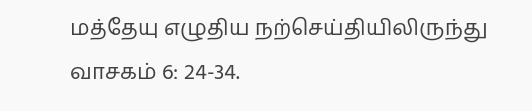மத்தேயு எழுதிய நற்செய்தியிலிருந்து வாசகம் 6: 24-34.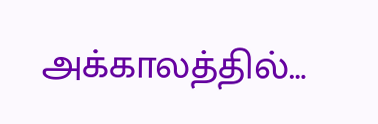அக்காலத்தில்…